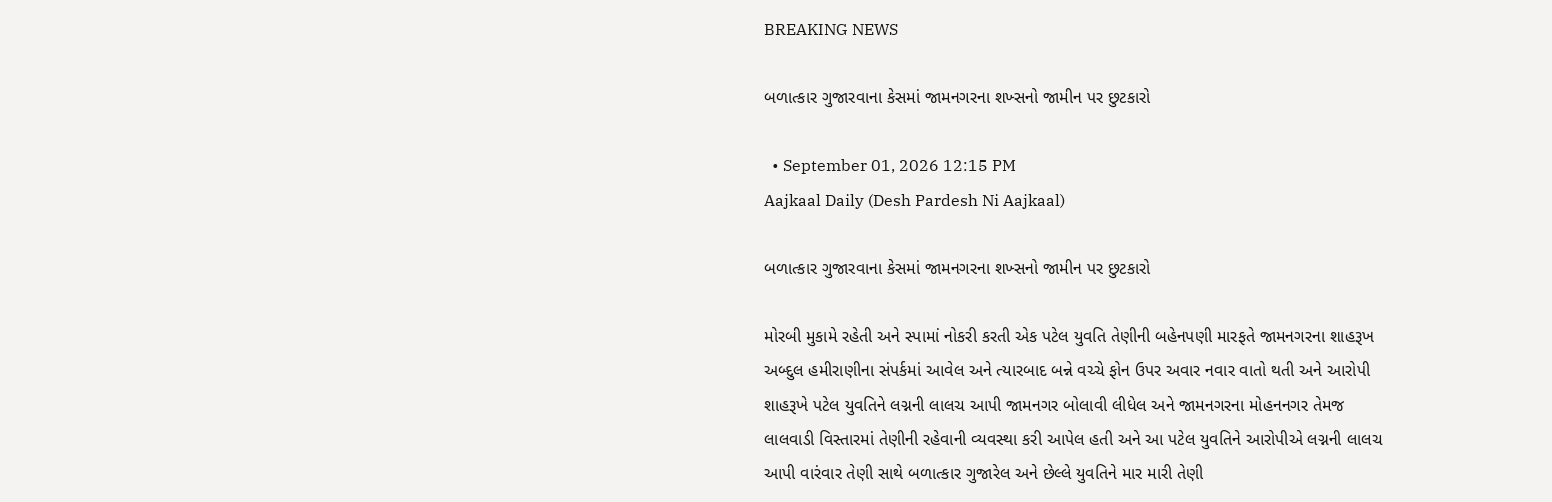BREAKING NEWS

બળાત્કાર ગુજારવાના કેસમાં જામનગરના શખ્સનો જામીન પર છુટકારો

  • September 01, 2026 12:15 PM
Aajkaal Daily (Desh Pardesh Ni Aajkaal)

બળાત્કાર ગુજારવાના કેસમાં જામનગરના શખ્સનો જામીન પર છુટકારો

મોરબી મુકામે રહેતી અને સ્પામાં નોકરી કરતી એક પટેલ યુવતિ તેણીની બહેનપણી મારફતે જામનગરના શાહરૂખ અબ્દુલ હમીરાણીના સંપર્કમાં આવેલ અને ત્યારબાદ બન્ને વચ્ચે ફોન ઉપર અવાર નવાર વાતો થતી અને આરોપી શાહરૂખે પટેલ યુવતિને લગ્નની લાલચ આપી જામનગર બોલાવી લીધેલ અને જામનગરના મોહનનગર તેમજ લાલવાડી વિસ્તારમાં તેણીની રહેવાની વ્યવસ્થા કરી આપેલ હતી અને આ પટેલ યુવતિને આરોપીએ લગ્નની લાલચ આપી વારંવાર તેણી સાથે બળાત્કાર ગુજારેલ અને છેલ્લે યુવતિને માર મારી તેણી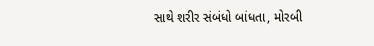સાથે શરીર સંબંધો બાંધતા, મોરબી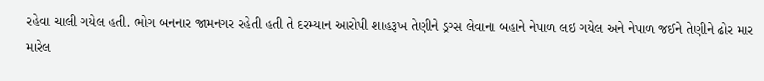રહેવા ચાલી ગયેલ હતી. ભોગ બનનાર જામનગર રહેતી હતી તે દરમ્યાન આરોપી શાહરૂખ તેણીને ડ્રગ્સ લેવાના બહાને નેપાળ લઇ ગયેલ અને નેપાળ જઈને તેણીને ઢોર માર મારેલ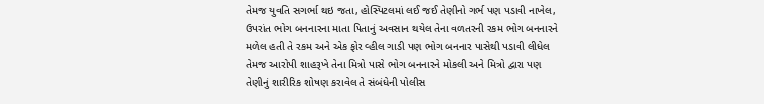તેમજ યુવતિ સગર્ભા થઇ જતા, હોસ્પિટલમાં લઈ જઈ તેણીનો ગર્ભ પણ પડાવી નાખેલ, ઉપરાંત ભોગ બનનારના માતા પિતાનું અવસાન થયેલ તેના વળતરની રકમ ભોગ બનનારને મળેલ હતી તે રકમ અને એક ફોર વ્હીલ ગાડી પણ ભોગ બનનાર પાસેથી પડાવી લીધેલ તેમજ આરોપી શાહરૂખે તેના મિત્રો પાસે ભોગ બનનારને મોકલી અને મિત્રો દ્વારા પણ તેણીનું શારીરિક શોષણ કરાવેલ તે સંબંધેની પોલીસ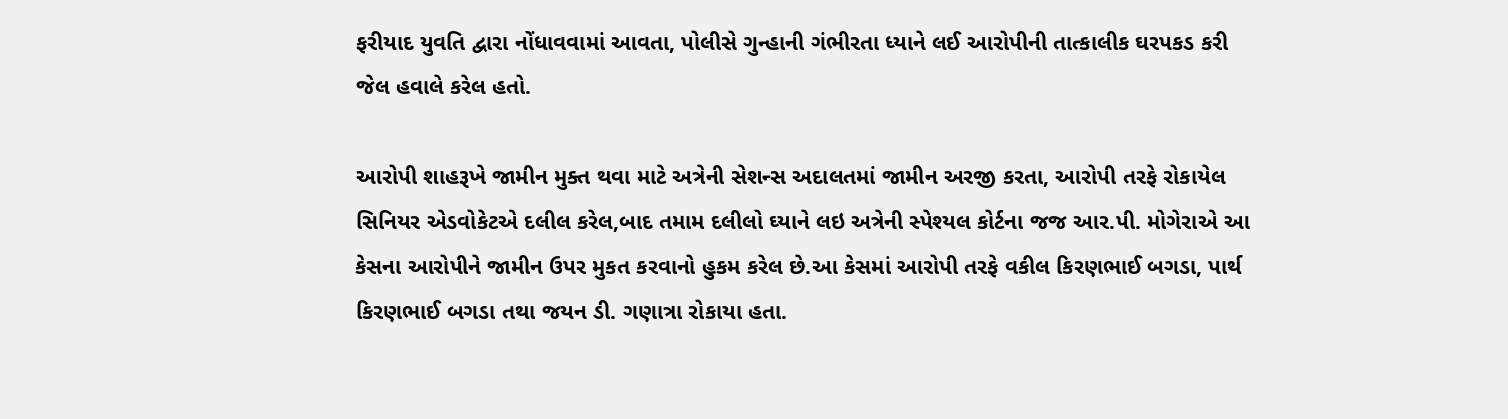ફરીયાદ યુવતિ દ્વારા નોંધાવવામાં આવતા, પોલીસે ગુન્હાની ગંભીરતા ધ્યાને લઈ આરોપીની તાત્કાલીક ઘરપકડ કરી જેલ હવાલે કરેલ હતો.

આરોપી શાહરૂખે જામીન મુક્ત થવા માટે અત્રેની સેશન્સ અદાલતમાં જામીન અરજી કરતા, આરોપી તરફે રોકાયેલ સિનિયર એડવોકેટએ દલીલ કરેલ,બાદ તમામ દલીલો ઘ્યાને લઇ અત્રેની સ્પેશ્યલ કોર્ટના જજ આર.પી. મોગેરાએ આ કેસના આરોપીને જામીન ઉપર મુકત કરવાનો હુકમ કરેલ છે.આ કેસમાં આરોપી તરફે વકીલ કિરણભાઈ બગડા, પાર્થ કિરણભાઈ બગડા તથા જયન ડી. ગણાત્રા રોકાયા હતા.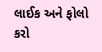લાઈક અને ફોલો કરો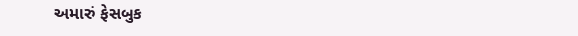અમારું ફેસબુક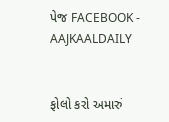પેજ FACEBOOK - AAJKAALDAILY


ફોલો કરો અમારું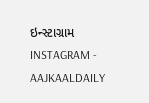ઇન્સ્ટાગ્રામ INSTAGRAM - AAJKAALDAILY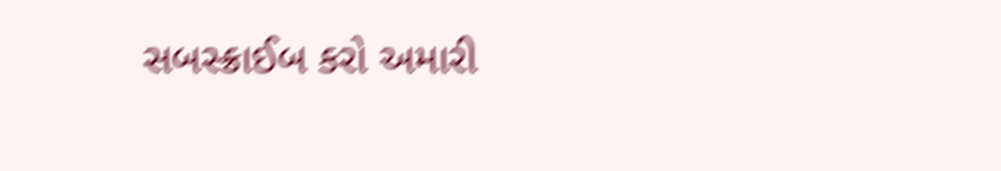સબસ્ક્રાઈબ કરો અમારી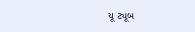યૂ ટ્યૂબ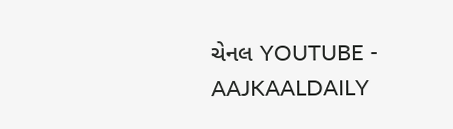ચેનલ YOUTUBE - AAJKAALDAILY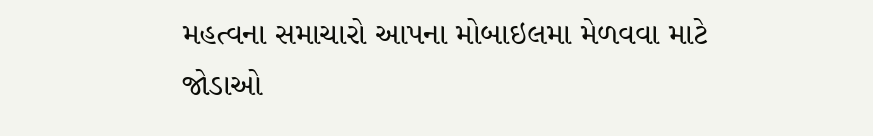મહત્વના સમાચારો આપના મોબાઇલમા મેળવવા માટે જોડાઓ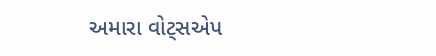અમારા વોટ્સએપ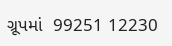ગ્રૂપમાં  99251 12230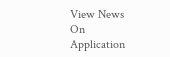View News On Application